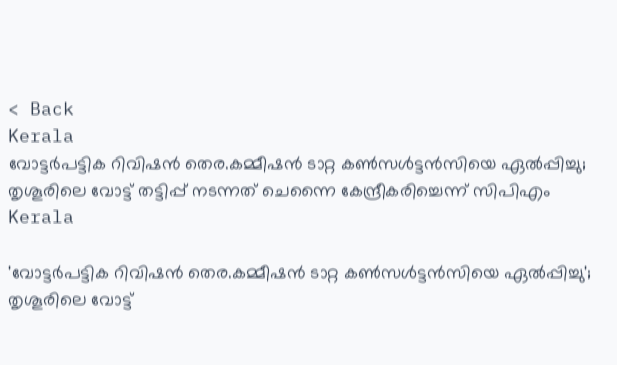< Back
Kerala
വോട്ടർപട്ടിക റിവിഷൻ തെര.കമ്മീഷൻ ടാറ്റ കൺസൾട്ടൻസിയെ ഏൽപ്പിച്ചു; തൃശൂരിലെ വോട്ട് തട്ടിപ്പ് നടന്നത് ചെന്നൈ കേന്ദ്രീകരിച്ചെന്ന് സിപിഎം
Kerala

'വോട്ടർപട്ടിക റിവിഷൻ തെര.കമ്മീഷൻ ടാറ്റ കൺസൾട്ടൻസിയെ ഏൽപ്പിച്ചു'; തൃശൂരിലെ വോട്ട്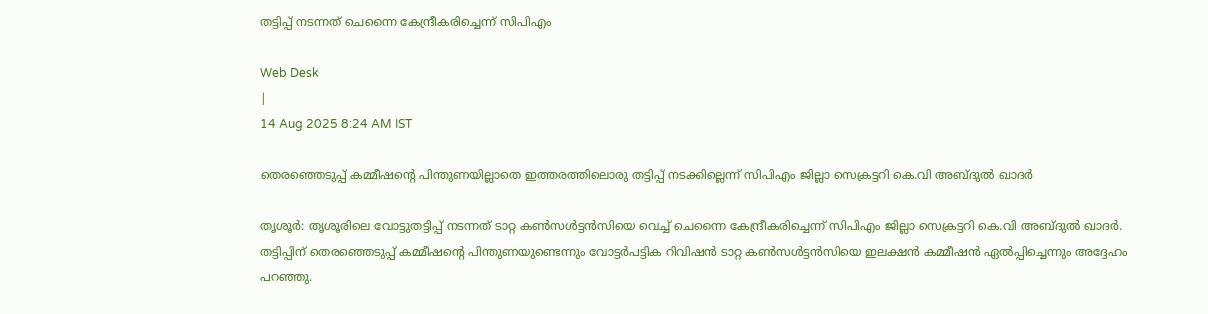തട്ടിപ്പ് നടന്നത് ചെന്നൈ കേന്ദ്രീകരിച്ചെന്ന് സിപിഎം

Web Desk
|
14 Aug 2025 8:24 AM IST

തെരഞ്ഞെടുപ്പ് കമ്മീഷന്‍റെ പിന്തുണയില്ലാതെ ഇത്തരത്തിലൊരു തട്ടിപ്പ് നടക്കില്ലെന്ന് സിപിഎം ജില്ലാ സെക്രട്ടറി കെ.വി അബ്ദുൽ ഖാദർ

തൃശൂര്‍: തൃശൂരിലെ വോട്ടുതട്ടിപ്പ് നടന്നത് ടാറ്റ കൺസൾട്ടൻസിയെ വെച്ച് ചെന്നൈ കേന്ദ്രീകരിച്ചെന്ന് സിപിഎം ജില്ലാ സെക്രട്ടറി കെ.വി അബ്ദുൽ ഖാദർ. തട്ടിപ്പിന് തെരഞ്ഞെടുപ്പ് കമ്മീഷന്റെ പിന്തുണയുണ്ടെന്നും വോട്ടർപട്ടിക റിവിഷൻ ടാറ്റ കൺസൾട്ടൻസിയെ ഇലക്ഷൻ കമ്മീഷൻ ഏൽപ്പിച്ചെന്നും അദ്ദേഹം പറഞ്ഞു.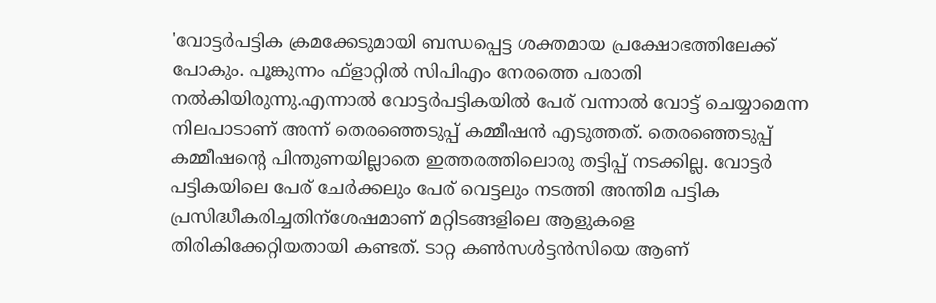'വോട്ടര്‍പട്ടിക ക്രമക്കേടുമായി ബന്ധപ്പെട്ട ശക്തമായ പ്രക്ഷോഭത്തിലേക്ക് പോകും. പൂങ്കുന്നം ഫ്ളാറ്റില്‍ സിപിഎം നേരത്തെ പരാതി നല്‍കിയിരുന്നു.എന്നാല്‍ വോട്ടര്‍പട്ടികയില്‍ പേര് വന്നാല്‍ വോട്ട് ചെയ്യാമെന്ന നിലപാടാണ് അന്ന് തെരഞ്ഞെടുപ്പ് കമ്മീഷന്‍ എടുത്തത്. തെരഞ്ഞെടുപ്പ് കമ്മീഷന്‍റെ പിന്തുണയില്ലാതെ ഇത്തരത്തിലൊരു തട്ടിപ്പ് നടക്കില്ല. വോട്ടര്‍ പട്ടികയിലെ പേര് ചേര്‍ക്കലും പേര് വെട്ടലും നടത്തി അന്തിമ പട്ടിക പ്രസിദ്ധീകരിച്ചതിന്ശേഷമാണ് മറ്റിടങ്ങളിലെ ആളുകളെ തിരികിക്കേറ്റിയതായി കണ്ടത്. ടാറ്റ കൺസൾട്ടൻസിയെ ആണ്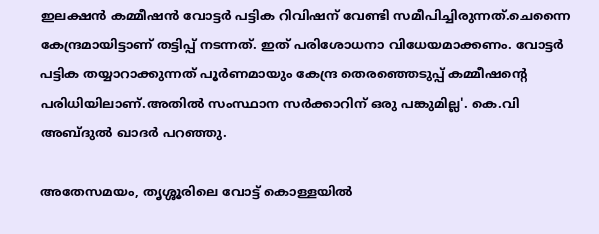ഇലക്ഷൻ കമ്മീഷൻ വോട്ടര്‍ പട്ടിക റിവിഷന് വേണ്ടി സമീപിച്ചിരുന്നത്.ചെന്നൈ കേന്ദ്രമായിട്ടാണ് തട്ടിപ്പ് നടന്നത്. ഇത് പരിശോധനാ വിധേയമാക്കണം. വോട്ടര്‍ പട്ടിക തയ്യാറാക്കുന്നത് പൂര്‍ണമായും കേന്ദ്ര തെരഞ്ഞെടുപ്പ് കമ്മീഷന്‍റെ പരിധിയിലാണ്.അതില്‍ സംസ്ഥാന സര്‍ക്കാറിന് ഒരു പങ്കുമില്ല'. കെ.വി അബ്ദുൽ ഖാദർ പറഞ്ഞു.

അതേസമയം, തൃശ്ശൂരിലെ വോട്ട് കൊള്ളയിൽ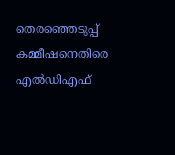തെരഞ്ഞെടുപ്പ് കമ്മീഷനെതിരെ എല്‍ഡിഎഫ്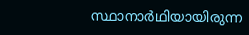സ്ഥാനാർഥിയായിരുന്ന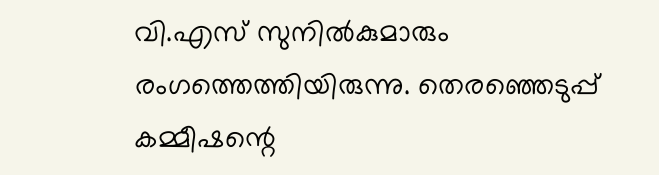വി.എസ് സുനിൽകുമാരും രംഗത്തെത്തിയിരുന്നു. തെരഞ്ഞെടുപ്പ് കമ്മീഷന്റെ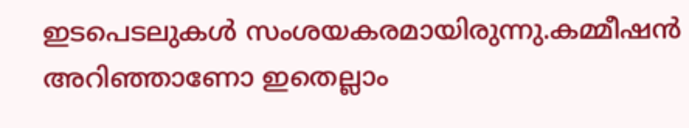ഇടപെടലുകൾ സംശയകരമായിരുന്നു.കമ്മീഷൻ അറിഞ്ഞാണോ ഇതെല്ലാം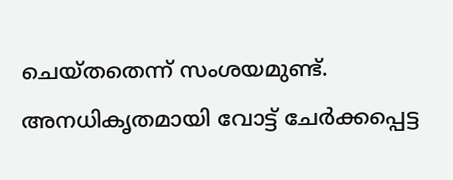ചെയ്തതെന്ന് സംശയമുണ്ട്. അനധികൃതമായി വോട്ട് ചേർക്കപ്പെട്ട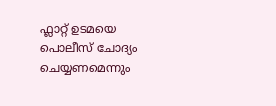ഫ്ലാറ്റ് ഉടമയെ പൊലീസ് ചോദ്യം ചെയ്യണമെന്നും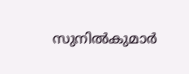സുനിൽകുമാർ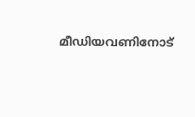മീഡിയവണിനോട്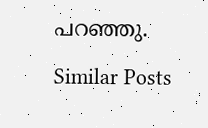പറഞ്ഞു.

Similar Posts